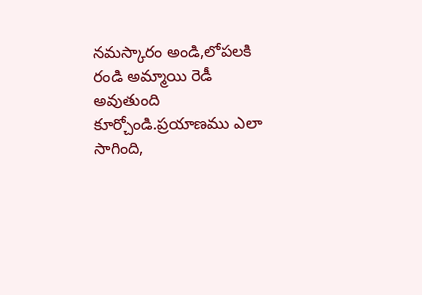నమస్కారం అండి,లోపలకి రండి అమ్మాయి రెడీ అవుతుంది కూర్చోండి.ప్రయాణము ఎలా
సాగింది,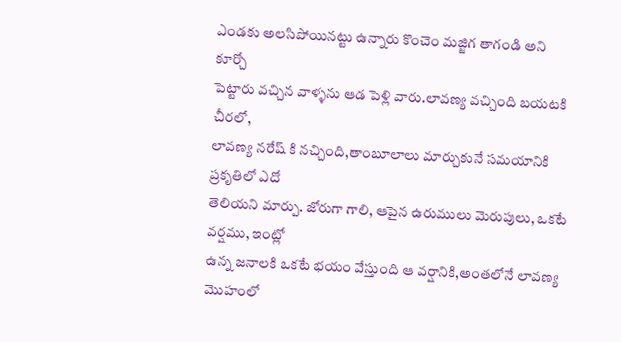ఎండకు అలసిపోయినట్టు ఉన్నారు కొంచెం మజ్జిగ తాగండి అని కూర్చో
పెట్టారు వచ్చిన వాళ్ళను ఆడ పెళ్లి వారు.లావణ్య వచ్చింది బయటకి చీరలో,
లావణ్య నరేష్ కి నచ్చింది,తాంబూలాలు మార్చుకునే సమయానికి ప్రకృతిలో ఎదో
తెలియని మార్పు. జోరుగా గాలి, ఆపైన ఉరుములు మెరుపులు, ఒకటే వర్షము, ఇంట్లో
ఉన్న జనాలకి ఒకటే భయం వేస్తుంది ఆ వర్షానికి,అంతలోనే లావణ్య మొహంలో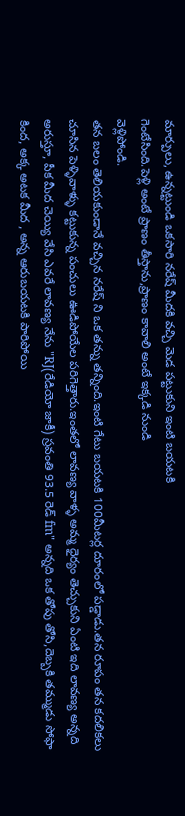మార్పులు, ఉన్నట్టుండి ఒకసారి నరేష్ మీదకి వచ్చి మెడ పట్టుకుని ఇంటి బయటకి
గెంటేసింది.పెళ్లి అంటే ప్రాణం తీస్తాను,ప్రాణం కావాలి అంటే ఇక్కడి నుండి
వెళ్లిపోండి.
తన బలం తెలియకుండానే వచ్చిన నరేష్ ని ఒక తన్ను తన్నింది.ఇంటి గేటు బయటకి 100మీటర్ల దూరంలో పడ్డాడు.తన రూపం తన కదలికలు చూసిన పెళ్ళివాళ్ళు కట్టుకున్న పంచులు ఊడిపోయేల పరిగెత్తారు.ఇంతలో లావణ్య వాళ్ళ అమ్మ ధైర్యం తెచ్చుకుని ఏంటి ఇది లావణ్య అన్నది అరుస్తూ, పీక మీద చెయ్యి వేసి ఎవరే లావణ్య నేను "RJ(రేడియో జాకీ) స్రవంతి 93.5 రెడ్ fm" అన్నది ఒక తోపు తోసి,దెబ్బకి తమ్ముడు సోఫా కింద, అక్క అటక మీద , అన్న ఆరుబయటకి పారిపోయి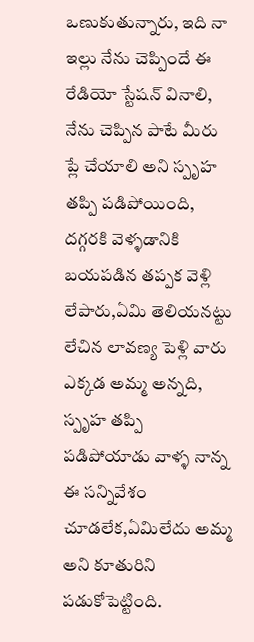ఒణుకుతున్నారు, ఇది నా ఇల్లు నేను చెప్పిందే ఈ రేడియో స్టేషన్ వినాలి, నేను చెప్పిన పాటే మీరు ప్లే చేయాలి అని స్పృహ తప్పి పడిపోయింది, దగ్గరకి వెళ్ళడానికి బయపడిన తప్పక వెళ్లి లేపారు,ఏమి తెలియనట్టు లేచిన లావణ్య పెళ్లి వారు ఎక్కడ అమ్మ అన్నది, స్పృహ తప్పి పడిపోయాడు వాళ్ళ నాన్న ఈ సన్నివేశం చూడలేక,ఏమిలేదు అమ్మ అని కూతురిని పడుకోపెట్టింది.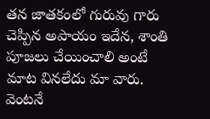తన జాతకంలో గురువు గారు చెప్పిన అపాయం ఇదేన, శాంతి పూజలు చేయించాలి అంటే మాట వినలేదు మా వారు. వెంటనే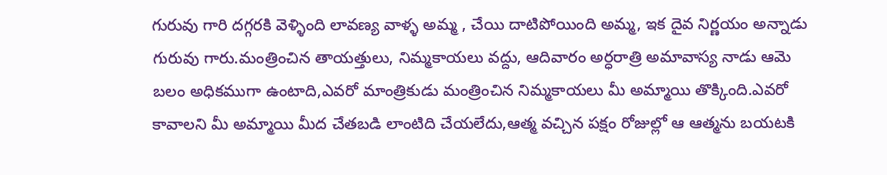గురువు గారి దగ్గరకి వెళ్ళింది లావణ్య వాళ్ళ అమ్మ , చేయి దాటిపోయింది అమ్మ, ఇక దైవ నిర్ణయం అన్నాడు గురువు గారు.మంత్రించిన తాయత్తులు, నిమ్మకాయలు వద్దు, ఆదివారం అర్ధరాత్రి అమావాస్య నాడు ఆమె బలం అధికముగా ఉంటాది,ఎవరో మాంత్రికుడు మంత్రించిన నిమ్మకాయలు మీ అమ్మాయి తొక్కింది.ఎవరో కావాలని మీ అమ్మాయి మీద చేతబడి లాంటిది చేయలేదు,ఆత్మ వచ్చిన పక్షం రోజుల్లో ఆ ఆత్మను బయటకి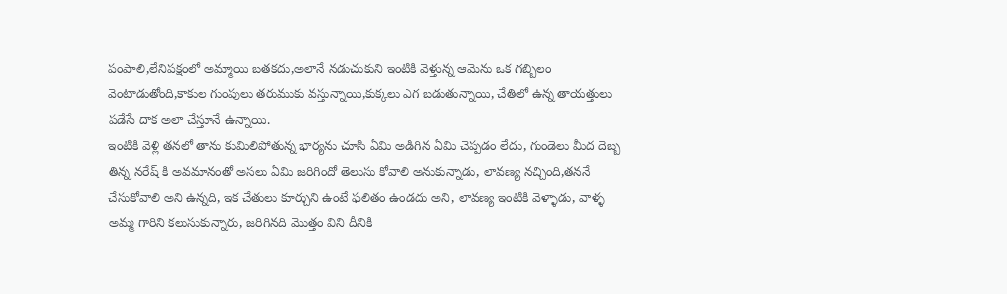పంపాలి,లేనిపక్షంలో అమ్మాయి బతకదు,అలానే నడుచుకుని ఇంటికి వెళ్తున్న ఆమెను ఒక గబ్బిలం వెంటాడుతోంది,కాకుల గుంపులు తరుముకు వస్తున్నాయి,కుక్కలు ఎగ బడుతున్నాయి, చేతిలో ఉన్న తాయత్తులు పడేసే దాక అలా చేస్తూనే ఉన్నాయి.
ఇంటికి వెళ్లి తనలో తాను కుమిలిపోతున్న భార్యను చూసి ఏమి అడిగిన ఏమి చెప్పడం లేదు, గుండెలు మీద దెబ్బ తిన్న నరేష్ కి అవమానంతో అసలు ఏమి జరిగిందో తెలుసు కోవాలి అనుకున్నాడు, లావణ్య నచ్చింది,తననే చేసుకోవాలి అని ఉన్నది, ఇక చేతులు కూర్చుని ఉంటే ఫలితం ఉండదు అని, లావణ్య ఇంటికి వెళ్ళాడు, వాళ్ళ అమ్మ గారిని కలుసుకున్నారు, జరిగినది మొత్తం విని దీనికి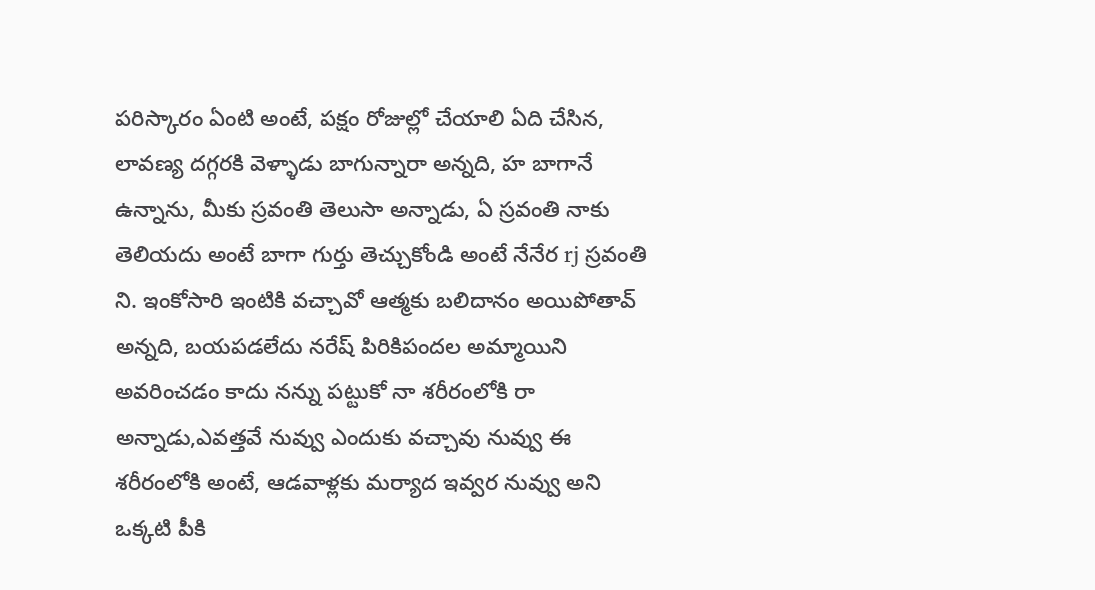పరిస్కారం ఏంటి అంటే, పక్షం రోజుల్లో చేయాలి ఏది చేసిన, లావణ్య దగ్గరకి వెళ్ళాడు బాగున్నారా అన్నది, హ బాగానే ఉన్నాను, మీకు స్రవంతి తెలుసా అన్నాడు, ఏ స్రవంతి నాకు తెలియదు అంటే బాగా గుర్తు తెచ్చుకోండి అంటే నేనేర rj స్రవంతి ని. ఇంకోసారి ఇంటికి వచ్చావో ఆత్మకు బలిదానం అయిపోతావ్ అన్నది, బయపడలేదు నరేష్ పిరికిపందల అమ్మాయిని అవరించడం కాదు నన్ను పట్టుకో నా శరీరంలోకి రా అన్నాడు,ఎవత్తవే నువ్వు ఎందుకు వచ్చావు నువ్వు ఈ శరీరంలోకి అంటే, ఆడవాళ్లకు మర్యాద ఇవ్వర నువ్వు అని ఒక్కటి పీకి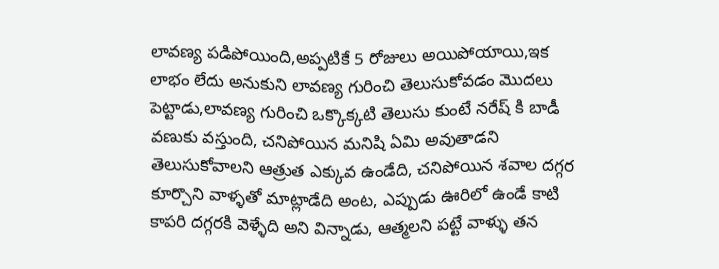లావణ్య పడిపోయింది,అప్పటికే 5 రోజులు అయిపోయాయి,ఇక లాభం లేదు అనుకుని లావణ్య గురించి తెలుసుకోవడం మొదలు పెట్టాడు,లావణ్య గురించి ఒక్కొక్కటి తెలుసు కుంటే నరేష్ కి బాడీ వణుకు వస్తుంది, చనిపోయిన మనిషి ఏమి అవుతాడని తెలుసుకోవాలని ఆత్రుత ఎక్కువ ఉండేది, చనిపోయిన శవాల దగ్గర కూర్చొని వాళ్ళతో మాట్లాడేది అంట, ఎప్పుడు ఊరిలో ఉండే కాటి కాపరి దగ్గరకి వెళ్ళేది అని విన్నాడు, ఆత్మలని పట్టే వాళ్ళు తన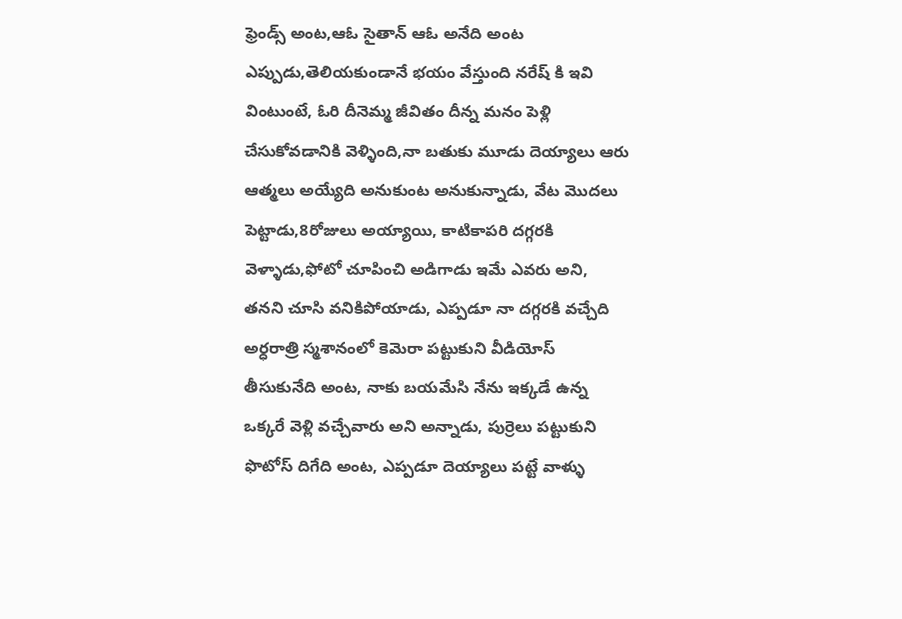ఫ్రెండ్స్ అంట,ఆఓ సైతాన్ ఆఓ అనేది అంట ఎప్పుడు,తెలియకుండానే భయం వేస్తుంది నరేష్ కి ఇవి వింటుంటే, ఓరి దీనెమ్మ జీవితం దీన్న మనం పెళ్లి చేసుకోవడానికి వెళ్ళింది,నా బతుకు మూడు దెయ్యాలు ఆరు ఆత్మలు అయ్యేది అనుకుంట అనుకున్నాడు, వేట మొదలు పెట్టాడు,8రోజులు అయ్యాయి, కాటికాపరి దగ్గరకి వెళ్ళాడు,ఫోటో చూపించి అడిగాడు ఇమే ఎవరు అని, తనని చూసి వనికిపోయాడు, ఎప్పడూ నా దగ్గరకి వచ్చేది అర్ధరాత్రి స్మశానంలో కెమెరా పట్టుకుని వీడియోస్ తీసుకునేది అంట, నాకు బయమేసి నేను ఇక్కడే ఉన్న ఒక్కరే వెళ్లి వచ్చేవారు అని అన్నాడు, పుర్రెలు పట్టుకుని ఫొటోస్ దిగేది అంట, ఎప్పడూ దెయ్యాలు పట్టే వాళ్ళు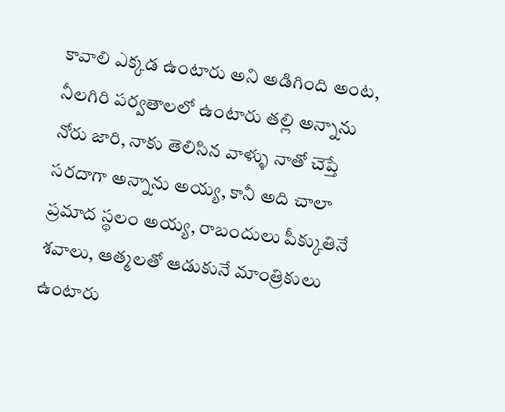కావాలి ఎక్కడ ఉంటారు అని అడిగింది అంట, నీలగిరి పర్వతాలలో ఉంటారు తల్లి అన్నాను నోరు జారి, నాకు తెలిసిన వాళ్ళు నాతో చెప్తే సరదాగా అన్నాను అయ్య, కానీ అది చాలా ప్రమాద స్థలం అయ్య, రాబందులు పీక్కుతినే శవాలు, ఆత్మలతో ఆడుకునే మాంత్రికులు ఉంటారు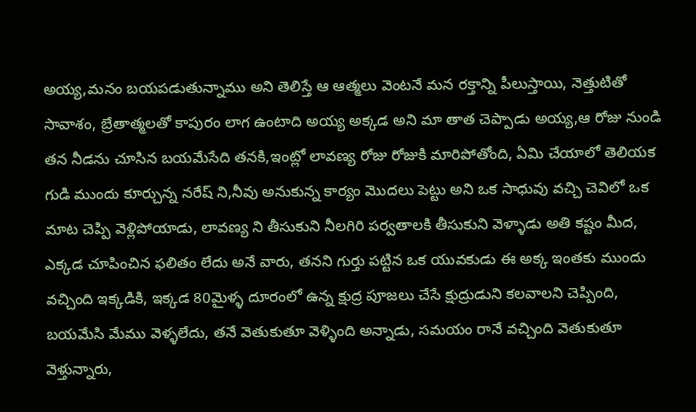అయ్య,మనం బయపడుతున్నాము అని తెలిస్తే ఆ ఆత్మలు వెంటనే మన రక్తాన్ని పీలుస్తాయి, నెత్తుటితో సావాశం, బ్రేతాత్మలతో కాపురం లాగ ఉంటాది అయ్య అక్కడ అని మా తాత చెప్పాడు అయ్య,ఆ రోజు నుండి తన నీడను చూసిన బయమేసేది తనకి,ఇంట్లో లావణ్య రోజు రోజుకి మారిపోతోంది, ఏమి చేయాలో తెలియక గుడి ముందు కూర్చున్న నరేష్ ని,నీవు అనుకున్న కార్యం మొదలు పెట్టు అని ఒక సాధువు వచ్చి చెవిలో ఒక మాట చెప్పి వెళ్లిపోయాడు, లావణ్య ని తీసుకుని నీలగిరి పర్వతాలకి తీసుకుని వెళ్ళాడు అతి కష్టం మీద, ఎక్కడ చూపించిన ఫలితం లేదు అనే వారు, తనని గుర్తు పట్టిన ఒక యువకుడు ఈ అక్క ఇంతకు ముందు వచ్చింది ఇక్కడికి, ఇక్కడ 80మైళ్ళ దూరంలో ఉన్న క్షుద్ర పూజలు చేసే క్షుద్రుడుని కలవాలని చెప్పింది, బయమేసి మేము వెళ్ళలేదు, తనే వెతుకుతూ వెళ్ళింది అన్నాడు, సమయం రానే వచ్చింది వెతుకుతూ వెళ్తున్నారు,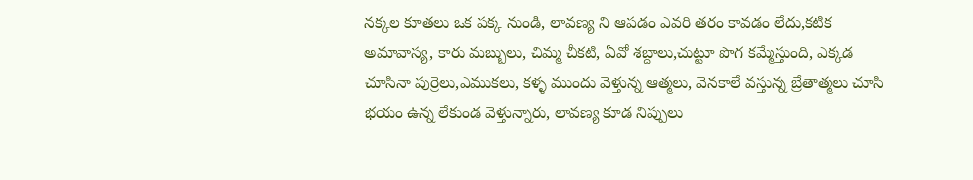నక్కల కూతలు ఒక పక్క నుండి, లావణ్య ని ఆపడం ఎవరి తరం కావడం లేదు,కటిక అమావాస్య, కారు మబ్బులు, చిమ్మ చీకటి, ఏవో శబ్దాలు,చుట్టూ పొగ కమ్మేస్తుంది, ఎక్కడ చూసినా పుర్రెలు,ఎముకలు, కళ్ళ ముందు వెళ్తున్న ఆత్మలు, వెనకాలే వస్తున్న బ్రేతాత్మలు చూసి భయం ఉన్న లేకుండ వెళ్తున్నారు, లావణ్య కూడ నిప్పులు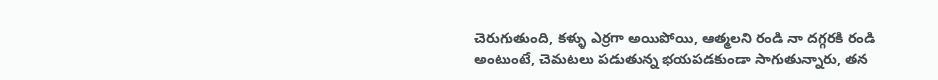చెరుగుతుంది, కళ్ళు ఎర్రగా అయిపోయి, ఆత్మలని రండి నా దగ్గరకి రండి అంటుంటే, చెమటలు పడుతున్న భయపడకుండా సాగుతున్నారు, తన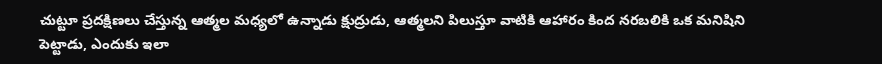చుట్టూ ప్రదక్షిణలు చేస్తున్న ఆత్మల మధ్యలో ఉన్నాడు క్షుద్రుడు, ఆత్మలని పిలుస్తూ వాటికి ఆహారం కింద నరబలికి ఒక మనిషిని పెట్టాడు, ఎందుకు ఇలా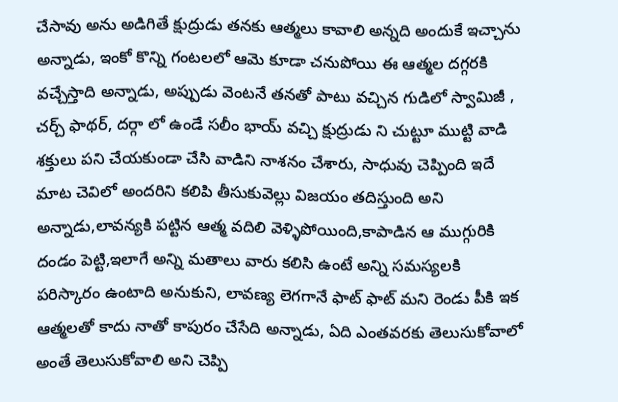చేసావు అను అడిగితే క్షుద్రుడు తనకు ఆత్మలు కావాలి అన్నది అందుకే ఇచ్చాను అన్నాడు, ఇంకో కొన్ని గంటలలో ఆమె కూడా చనుపోయి ఈ ఆత్మల దగ్గరకి వచ్చేస్తాది అన్నాడు, అప్పుడు వెంటనే తనతో పాటు వచ్చిన గుడిలో స్వామిజీ , చర్చ్ ఫాథర్, దర్గా లో ఉండే సలీం భాయ్ వచ్చి క్షుద్రుడు ని చుట్టూ ముట్టి వాడి శక్తులు పని చేయకుండా చేసి వాడిని నాశనం చేశారు, సాధువు చెప్పింది ఇదే మాట చెవిలో అందరిని కలిపి తీసుకువెల్లు విజయం తదిస్తుంది అని అన్నాడు,లావన్యకి పట్టిన ఆత్మ వదిలి వెళ్ళిపోయింది,కాపాడిన ఆ ముగ్గురికి దండం పెట్టి,ఇలాగే అన్ని మతాలు వారు కలిసి ఉంటే అన్ని సమస్యలకి పరిస్కారం ఉంటాది అనుకుని, లావణ్య లెగగానే ఫాట్ ఫాట్ మని రెండు పీకి ఇక ఆత్మలతో కాదు నాతో కాపురం చేసేది అన్నాడు, ఏది ఎంతవరకు తెలుసుకోవాలో అంతే తెలుసుకోవాలి అని చెప్పి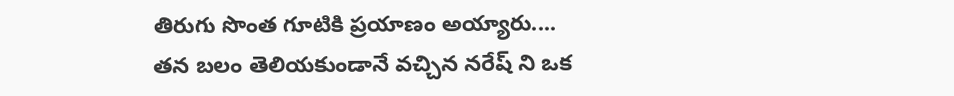తిరుగు సొంత గూటికి ప్రయాణం అయ్యారు....
తన బలం తెలియకుండానే వచ్చిన నరేష్ ని ఒక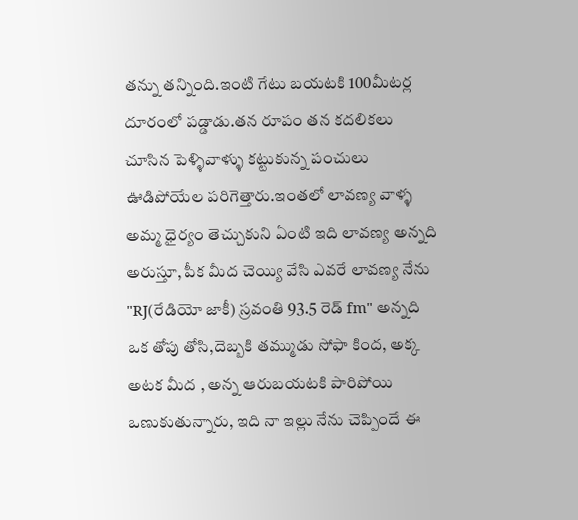తన్ను తన్నింది.ఇంటి గేటు బయటకి 100మీటర్ల దూరంలో పడ్డాడు.తన రూపం తన కదలికలు చూసిన పెళ్ళివాళ్ళు కట్టుకున్న పంచులు ఊడిపోయేల పరిగెత్తారు.ఇంతలో లావణ్య వాళ్ళ అమ్మ ధైర్యం తెచ్చుకుని ఏంటి ఇది లావణ్య అన్నది అరుస్తూ, పీక మీద చెయ్యి వేసి ఎవరే లావణ్య నేను "RJ(రేడియో జాకీ) స్రవంతి 93.5 రెడ్ fm" అన్నది ఒక తోపు తోసి,దెబ్బకి తమ్ముడు సోఫా కింద, అక్క అటక మీద , అన్న ఆరుబయటకి పారిపోయి ఒణుకుతున్నారు, ఇది నా ఇల్లు నేను చెప్పిందే ఈ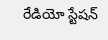రేడియో స్టేషన్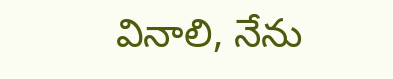వినాలి, నేను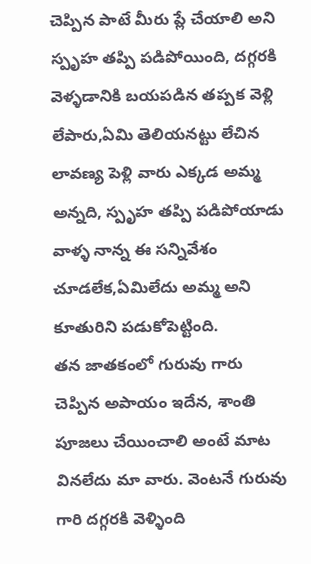చెప్పిన పాటే మీరు ప్లే చేయాలి అని స్పృహ తప్పి పడిపోయింది, దగ్గరకి వెళ్ళడానికి బయపడిన తప్పక వెళ్లి లేపారు,ఏమి తెలియనట్టు లేచిన లావణ్య పెళ్లి వారు ఎక్కడ అమ్మ అన్నది, స్పృహ తప్పి పడిపోయాడు వాళ్ళ నాన్న ఈ సన్నివేశం చూడలేక,ఏమిలేదు అమ్మ అని కూతురిని పడుకోపెట్టింది.
తన జాతకంలో గురువు గారు చెప్పిన అపాయం ఇదేన, శాంతి పూజలు చేయించాలి అంటే మాట వినలేదు మా వారు. వెంటనే గురువు గారి దగ్గరకి వెళ్ళింది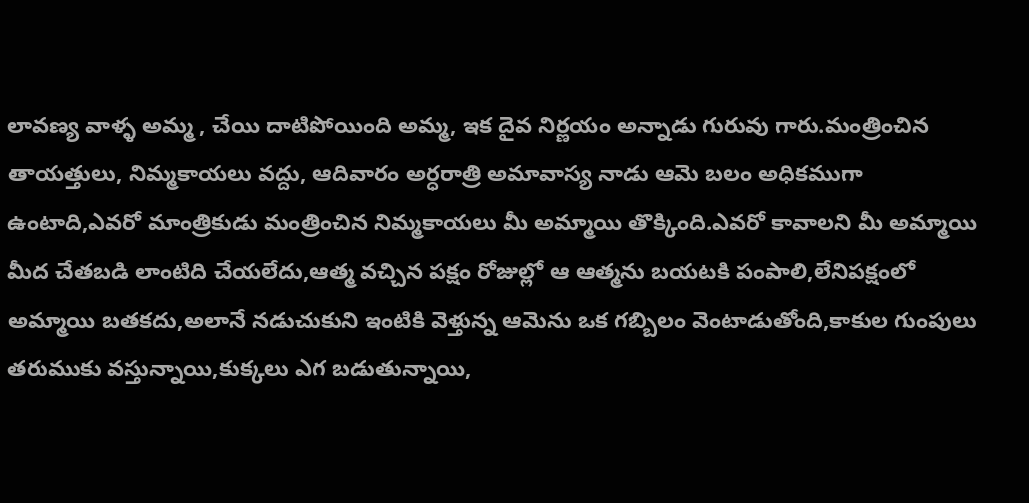లావణ్య వాళ్ళ అమ్మ , చేయి దాటిపోయింది అమ్మ, ఇక దైవ నిర్ణయం అన్నాడు గురువు గారు.మంత్రించిన తాయత్తులు, నిమ్మకాయలు వద్దు, ఆదివారం అర్ధరాత్రి అమావాస్య నాడు ఆమె బలం అధికముగా ఉంటాది,ఎవరో మాంత్రికుడు మంత్రించిన నిమ్మకాయలు మీ అమ్మాయి తొక్కింది.ఎవరో కావాలని మీ అమ్మాయి మీద చేతబడి లాంటిది చేయలేదు,ఆత్మ వచ్చిన పక్షం రోజుల్లో ఆ ఆత్మను బయటకి పంపాలి,లేనిపక్షంలో అమ్మాయి బతకదు,అలానే నడుచుకుని ఇంటికి వెళ్తున్న ఆమెను ఒక గబ్బిలం వెంటాడుతోంది,కాకుల గుంపులు తరుముకు వస్తున్నాయి,కుక్కలు ఎగ బడుతున్నాయి,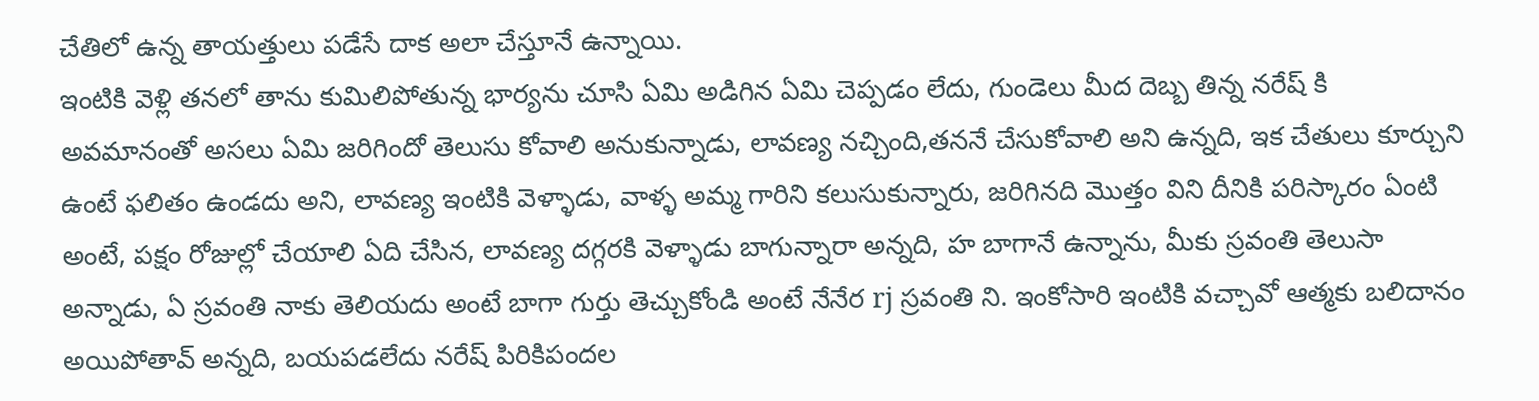చేతిలో ఉన్న తాయత్తులు పడేసే దాక అలా చేస్తూనే ఉన్నాయి.
ఇంటికి వెళ్లి తనలో తాను కుమిలిపోతున్న భార్యను చూసి ఏమి అడిగిన ఏమి చెప్పడం లేదు, గుండెలు మీద దెబ్బ తిన్న నరేష్ కి అవమానంతో అసలు ఏమి జరిగిందో తెలుసు కోవాలి అనుకున్నాడు, లావణ్య నచ్చింది,తననే చేసుకోవాలి అని ఉన్నది, ఇక చేతులు కూర్చుని ఉంటే ఫలితం ఉండదు అని, లావణ్య ఇంటికి వెళ్ళాడు, వాళ్ళ అమ్మ గారిని కలుసుకున్నారు, జరిగినది మొత్తం విని దీనికి పరిస్కారం ఏంటి అంటే, పక్షం రోజుల్లో చేయాలి ఏది చేసిన, లావణ్య దగ్గరకి వెళ్ళాడు బాగున్నారా అన్నది, హ బాగానే ఉన్నాను, మీకు స్రవంతి తెలుసా అన్నాడు, ఏ స్రవంతి నాకు తెలియదు అంటే బాగా గుర్తు తెచ్చుకోండి అంటే నేనేర rj స్రవంతి ని. ఇంకోసారి ఇంటికి వచ్చావో ఆత్మకు బలిదానం అయిపోతావ్ అన్నది, బయపడలేదు నరేష్ పిరికిపందల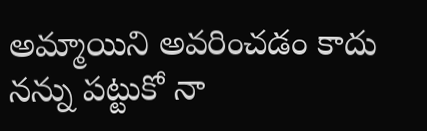అమ్మాయిని అవరించడం కాదు నన్ను పట్టుకో నా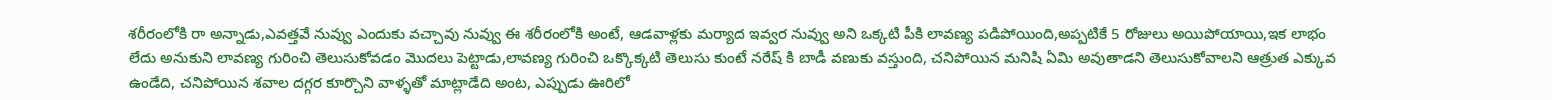శరీరంలోకి రా అన్నాడు,ఎవత్తవే నువ్వు ఎందుకు వచ్చావు నువ్వు ఈ శరీరంలోకి అంటే, ఆడవాళ్లకు మర్యాద ఇవ్వర నువ్వు అని ఒక్కటి పీకి లావణ్య పడిపోయింది,అప్పటికే 5 రోజులు అయిపోయాయి,ఇక లాభం లేదు అనుకుని లావణ్య గురించి తెలుసుకోవడం మొదలు పెట్టాడు,లావణ్య గురించి ఒక్కొక్కటి తెలుసు కుంటే నరేష్ కి బాడీ వణుకు వస్తుంది, చనిపోయిన మనిషి ఏమి అవుతాడని తెలుసుకోవాలని ఆత్రుత ఎక్కువ ఉండేది, చనిపోయిన శవాల దగ్గర కూర్చొని వాళ్ళతో మాట్లాడేది అంట, ఎప్పుడు ఊరిలో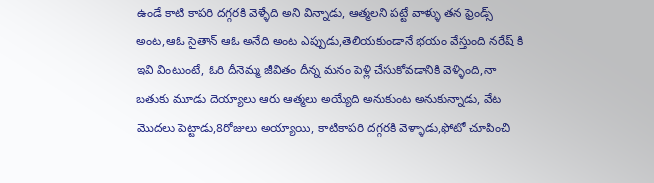ఉండే కాటి కాపరి దగ్గరకి వెళ్ళేది అని విన్నాడు, ఆత్మలని పట్టే వాళ్ళు తన ఫ్రెండ్స్ అంట,ఆఓ సైతాన్ ఆఓ అనేది అంట ఎప్పుడు,తెలియకుండానే భయం వేస్తుంది నరేష్ కి ఇవి వింటుంటే, ఓరి దీనెమ్మ జీవితం దీన్న మనం పెళ్లి చేసుకోవడానికి వెళ్ళింది,నా బతుకు మూడు దెయ్యాలు ఆరు ఆత్మలు అయ్యేది అనుకుంట అనుకున్నాడు, వేట మొదలు పెట్టాడు,8రోజులు అయ్యాయి, కాటికాపరి దగ్గరకి వెళ్ళాడు,ఫోటో చూపించి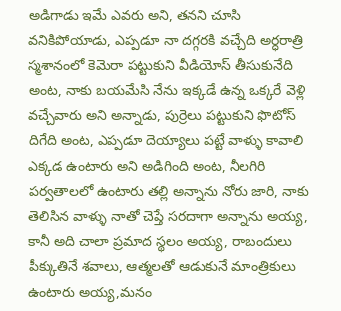అడిగాడు ఇమే ఎవరు అని, తనని చూసి వనికిపోయాడు, ఎప్పడూ నా దగ్గరకి వచ్చేది అర్ధరాత్రి స్మశానంలో కెమెరా పట్టుకుని వీడియోస్ తీసుకునేది అంట, నాకు బయమేసి నేను ఇక్కడే ఉన్న ఒక్కరే వెళ్లి వచ్చేవారు అని అన్నాడు, పుర్రెలు పట్టుకుని ఫొటోస్ దిగేది అంట, ఎప్పడూ దెయ్యాలు పట్టే వాళ్ళు కావాలి ఎక్కడ ఉంటారు అని అడిగింది అంట, నీలగిరి పర్వతాలలో ఉంటారు తల్లి అన్నాను నోరు జారి, నాకు తెలిసిన వాళ్ళు నాతో చెప్తే సరదాగా అన్నాను అయ్య, కానీ అది చాలా ప్రమాద స్థలం అయ్య, రాబందులు పీక్కుతినే శవాలు, ఆత్మలతో ఆడుకునే మాంత్రికులు ఉంటారు అయ్య,మనం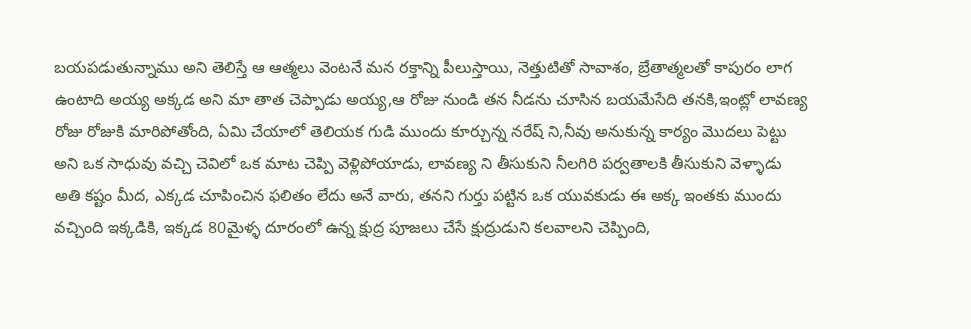బయపడుతున్నాము అని తెలిస్తే ఆ ఆత్మలు వెంటనే మన రక్తాన్ని పీలుస్తాయి, నెత్తుటితో సావాశం, బ్రేతాత్మలతో కాపురం లాగ ఉంటాది అయ్య అక్కడ అని మా తాత చెప్పాడు అయ్య,ఆ రోజు నుండి తన నీడను చూసిన బయమేసేది తనకి,ఇంట్లో లావణ్య రోజు రోజుకి మారిపోతోంది, ఏమి చేయాలో తెలియక గుడి ముందు కూర్చున్న నరేష్ ని,నీవు అనుకున్న కార్యం మొదలు పెట్టు అని ఒక సాధువు వచ్చి చెవిలో ఒక మాట చెప్పి వెళ్లిపోయాడు, లావణ్య ని తీసుకుని నీలగిరి పర్వతాలకి తీసుకుని వెళ్ళాడు అతి కష్టం మీద, ఎక్కడ చూపించిన ఫలితం లేదు అనే వారు, తనని గుర్తు పట్టిన ఒక యువకుడు ఈ అక్క ఇంతకు ముందు వచ్చింది ఇక్కడికి, ఇక్కడ 80మైళ్ళ దూరంలో ఉన్న క్షుద్ర పూజలు చేసే క్షుద్రుడుని కలవాలని చెప్పింది,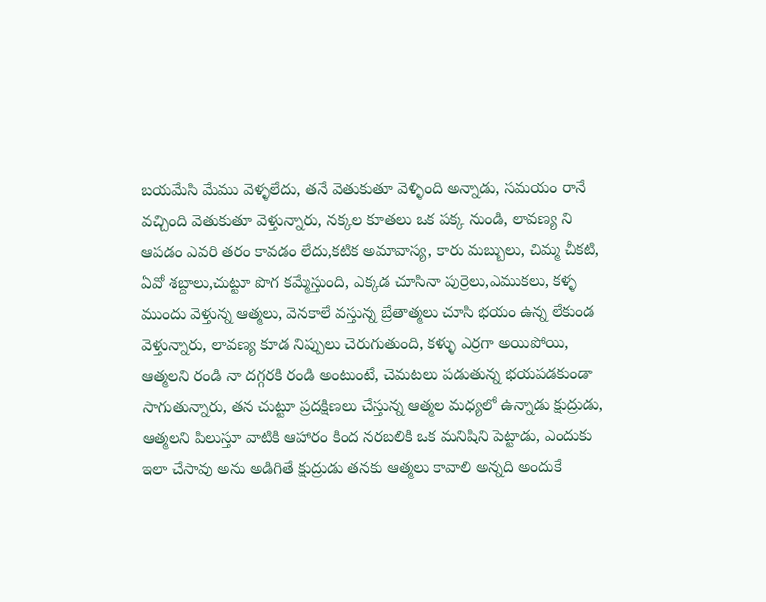బయమేసి మేము వెళ్ళలేదు, తనే వెతుకుతూ వెళ్ళింది అన్నాడు, సమయం రానే వచ్చింది వెతుకుతూ వెళ్తున్నారు, నక్కల కూతలు ఒక పక్క నుండి, లావణ్య ని ఆపడం ఎవరి తరం కావడం లేదు,కటిక అమావాస్య, కారు మబ్బులు, చిమ్మ చీకటి, ఏవో శబ్దాలు,చుట్టూ పొగ కమ్మేస్తుంది, ఎక్కడ చూసినా పుర్రెలు,ఎముకలు, కళ్ళ ముందు వెళ్తున్న ఆత్మలు, వెనకాలే వస్తున్న బ్రేతాత్మలు చూసి భయం ఉన్న లేకుండ వెళ్తున్నారు, లావణ్య కూడ నిప్పులు చెరుగుతుంది, కళ్ళు ఎర్రగా అయిపోయి, ఆత్మలని రండి నా దగ్గరకి రండి అంటుంటే, చెమటలు పడుతున్న భయపడకుండా సాగుతున్నారు, తన చుట్టూ ప్రదక్షిణలు చేస్తున్న ఆత్మల మధ్యలో ఉన్నాడు క్షుద్రుడు, ఆత్మలని పిలుస్తూ వాటికి ఆహారం కింద నరబలికి ఒక మనిషిని పెట్టాడు, ఎందుకు ఇలా చేసావు అను అడిగితే క్షుద్రుడు తనకు ఆత్మలు కావాలి అన్నది అందుకే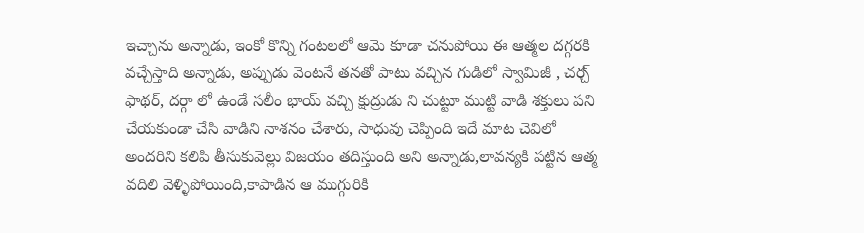ఇచ్చాను అన్నాడు, ఇంకో కొన్ని గంటలలో ఆమె కూడా చనుపోయి ఈ ఆత్మల దగ్గరకి వచ్చేస్తాది అన్నాడు, అప్పుడు వెంటనే తనతో పాటు వచ్చిన గుడిలో స్వామిజీ , చర్చ్ ఫాథర్, దర్గా లో ఉండే సలీం భాయ్ వచ్చి క్షుద్రుడు ని చుట్టూ ముట్టి వాడి శక్తులు పని చేయకుండా చేసి వాడిని నాశనం చేశారు, సాధువు చెప్పింది ఇదే మాట చెవిలో అందరిని కలిపి తీసుకువెల్లు విజయం తదిస్తుంది అని అన్నాడు,లావన్యకి పట్టిన ఆత్మ వదిలి వెళ్ళిపోయింది,కాపాడిన ఆ ముగ్గురికి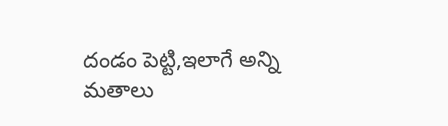దండం పెట్టి,ఇలాగే అన్ని మతాలు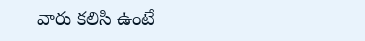వారు కలిసి ఉంటే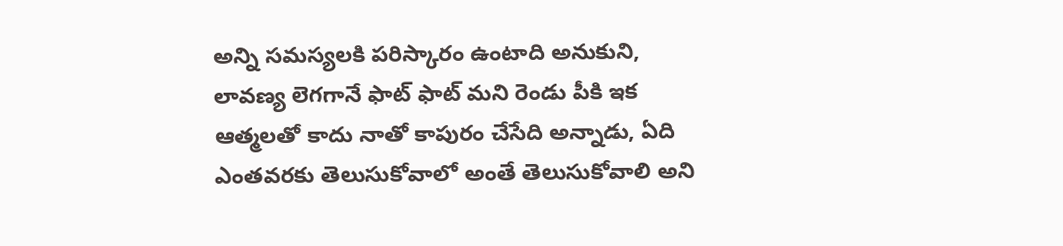అన్ని సమస్యలకి పరిస్కారం ఉంటాది అనుకుని, లావణ్య లెగగానే ఫాట్ ఫాట్ మని రెండు పీకి ఇక ఆత్మలతో కాదు నాతో కాపురం చేసేది అన్నాడు, ఏది ఎంతవరకు తెలుసుకోవాలో అంతే తెలుసుకోవాలి అని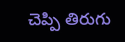చెప్పి తిరుగు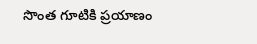సొంత గూటికి ప్రయాణం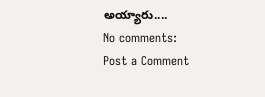అయ్యారు....
No comments:
Post a Comment